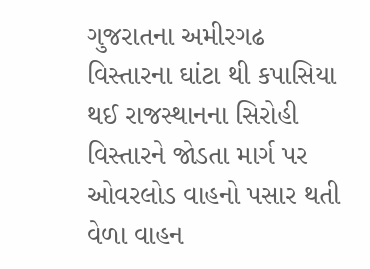ગુજરાતના અમીરગઢ વિસ્તારના ઘાંટા થી કપાસિયા થઈ રાજસ્થાનના સિરોહી વિસ્તારને જોડતા માર્ગ પર ઓવરલોડ વાહનો પસાર થતી વેળા વાહન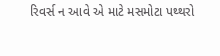રિવર્સ ન આવે એ માટે મસમોટા પથ્થરો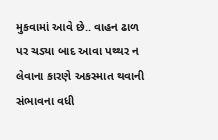મુકવામાં આવે છે.. વાહન ઢાળ પર ચડ્યા બાદ આવા પથ્થર ન લેવાના કારણે અકસ્માત થવાની સંભાવના વધી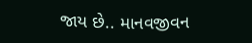જાય છે.. માનવજીવન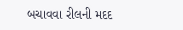બચાવવા રીલની મદદ